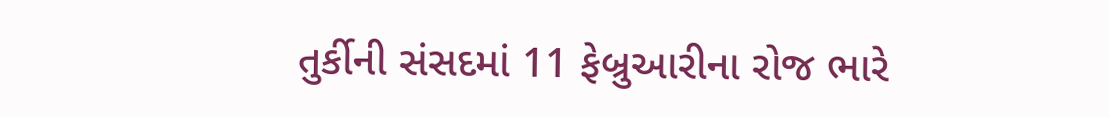તુર્કીની સંસદમાં 11 ફેબ્રુઆરીના રોજ ભારે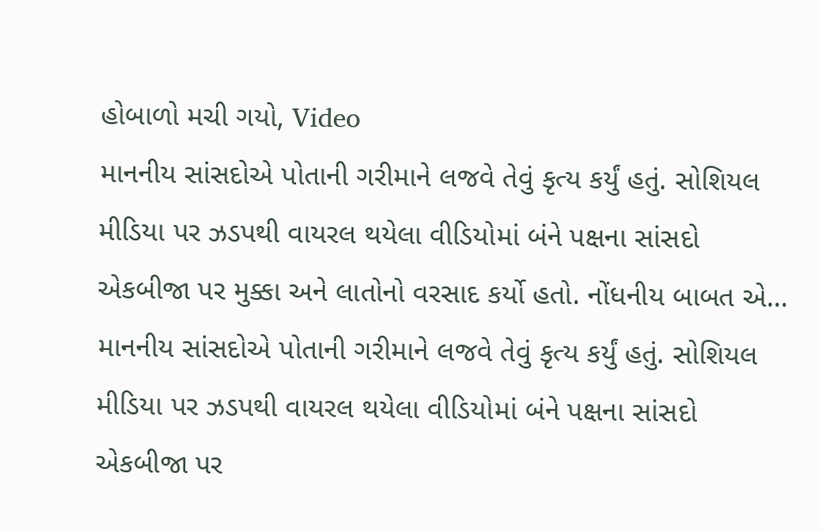હોબાળો મચી ગયો, Video
માનનીય સાંસદોએ પોતાની ગરીમાને લજવે તેવું કૃત્ય કર્યું હતું. સોશિયલ મીડિયા પર ઝડપથી વાયરલ થયેલા વીડિયોમાં બંને પક્ષના સાંસદો એકબીજા પર મુક્કા અને લાતોનો વરસાદ કર્યો હતો. નોંધનીય બાબત એ…
માનનીય સાંસદોએ પોતાની ગરીમાને લજવે તેવું કૃત્ય કર્યું હતું. સોશિયલ મીડિયા પર ઝડપથી વાયરલ થયેલા વીડિયોમાં બંને પક્ષના સાંસદો એકબીજા પર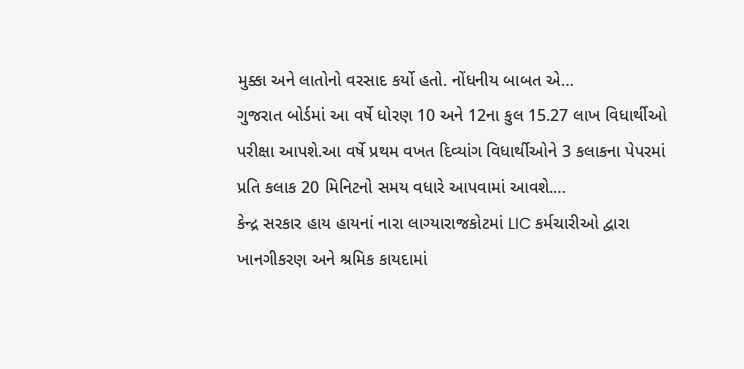મુક્કા અને લાતોનો વરસાદ કર્યો હતો. નોંધનીય બાબત એ…
ગુજરાત બોર્ડમાં આ વર્ષે ધોરણ 10 અને 12ના કુલ 15.27 લાખ વિધાર્થીઓ પરીક્ષા આપશે.આ વર્ષે પ્રથમ વખત દિવ્યાંગ વિધાર્થીઓને 3 કલાકના પેપરમાં પ્રતિ કલાક 20 મિનિટનો સમય વધારે આપવામાં આવશે.…
કેન્દ્ર સરકાર હાય હાયનાં નારા લાગ્યારાજકોટમાં LIC કર્મચારીઓ દ્વારા ખાનગીકરણ અને શ્રમિક કાયદામાં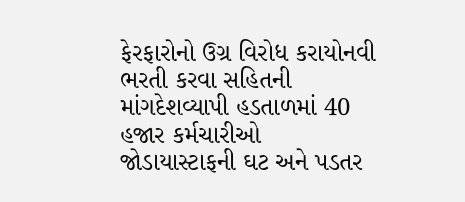ફેરફારોનો ઉગ્ર વિરોધ કરાયોનવી ભરતી કરવા સહિતની માંગદેશવ્યાપી હડતાળમાં 40 હજાર કર્મચારીઓ જોડાયાસ્ટાફની ઘટ અને પડતર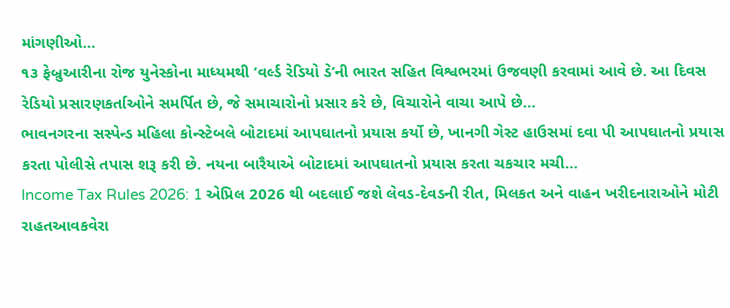માંગણીઓ…
૧૩ ફેબ્રુઆરીના રોજ યુનેસ્કોના માધ્યમથી ‘વર્લ્ડ રેડિયો ડે’ની ભારત સહિત વિશ્વભરમાં ઉજવણી કરવામાં આવે છે. આ દિવસ રેડિયો પ્રસારણકર્તાઓને સમર્પિત છે, જે સમાચારોનો પ્રસાર કરે છે, વિચારોને વાચા આપે છે…
ભાવનગરના સસ્પેન્ડ મહિલા કોન્સ્ટેબલે બોટાદમાં આપઘાતનો પ્રયાસ કર્યો છે, ખાનગી ગેસ્ટ હાઉસમાં દવા પી આપઘાતનો પ્રયાસ કરતા પોલીસે તપાસ શરૂ કરી છે. નયના બારૈયાએ બોટાદમાં આપઘાતનો પ્રયાસ કરતા ચકચાર મચી…
Income Tax Rules 2026: 1 એપ્રિલ 2026 થી બદલાઈ જશે લેવડ-દેવડની રીત, મિલકત અને વાહન ખરીદનારાઓને મોટી રાહતઆવકવેરા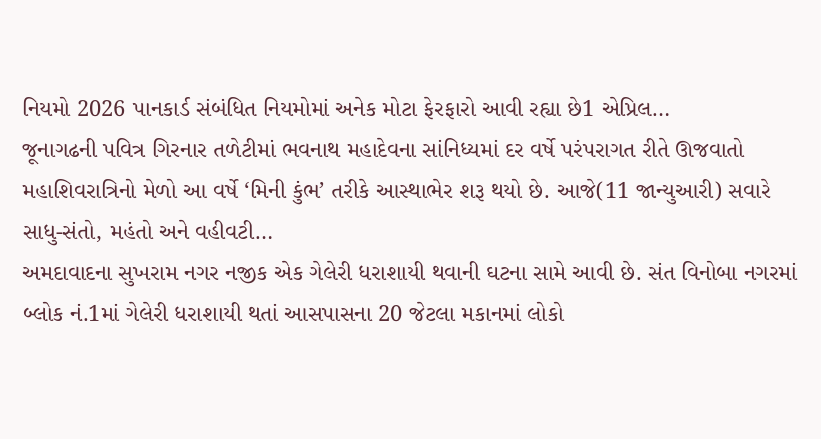નિયમો 2026 પાનકાર્ડ સંબંધિત નિયમોમાં અનેક મોટા ફેરફારો આવી રહ્યા છે1 એપ્રિલ…
જૂનાગઢની પવિત્ર ગિરનાર તળેટીમાં ભવનાથ મહાદેવના સાંનિધ્યમાં દર વર્ષે પરંપરાગત રીતે ઊજવાતો મહાશિવરાત્રિનો મેળો આ વર્ષે ‘મિની કુંભ’ તરીકે આસ્થાભેર શરૂ થયો છે. આજે(11 જાન્યુઆરી) સવારે સાધુ-સંતો, મહંતો અને વહીવટી…
અમદાવાદના સુખરામ નગર નજીક એક ગેલેરી ધરાશાયી થવાની ઘટના સામે આવી છે. સંત વિનોબા નગરમાં બ્લોક નં.1માં ગેલેરી ધરાશાયી થતાં આસપાસના 20 જેટલા મકાનમાં લોકો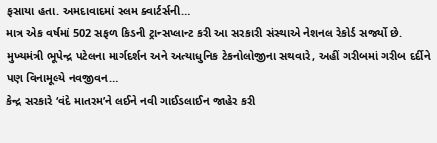ફસાયા હતા. અમદાવાદમાં સ્લમ ક્વાર્ટર્સની…
માત્ર એક વર્ષમાં 502 સફળ કિડની ટ્રાન્સપ્લાન્ટ કરી આ સરકારી સંસ્થાએ નેશનલ રેકોર્ડ સર્જ્યો છે. મુખ્યમંત્રી ભૂપેન્દ્ર પટેલના માર્ગદર્શન અને અત્યાધુનિક ટેકનોલોજીના સથવારે, અહીં ગરીબમાં ગરીબ દર્દીને પણ વિનામૂલ્યે નવજીવન…
કેન્દ્ર સરકારે ‘વંદે માતરમ’ને લઈને નવી ગાઈડલાઈન જાહેર કરી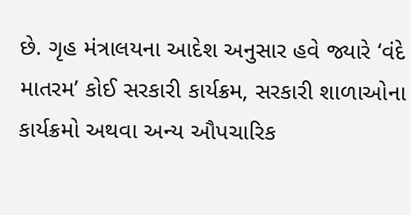છે. ગૃહ મંત્રાલયના આદેશ અનુસાર હવે જ્યારે ‘વંદે માતરમ’ કોઈ સરકારી કાર્યક્રમ, સરકારી શાળાઓના કાર્યક્રમો અથવા અન્ય ઔપચારિક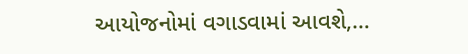આયોજનોમાં વગાડવામાં આવશે,…